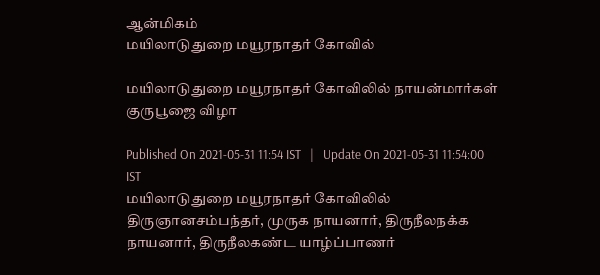ஆன்மிகம்
மயிலாடுதுறை மயூரநாதர் கோவில்

மயிலாடுதுறை மயூரநாதர் கோவிலில் நாயன்மார்கள் குருபூஜை விழா

Published On 2021-05-31 11:54 IST   |   Update On 2021-05-31 11:54:00 IST
மயிலாடுதுறை மயூரநாதர் கோவிலில் திருஞானசம்பந்தர், முருக நாயனார், திருநீலநக்க நாயனார், திருநீலகண்ட யாழ்ப்பாணர்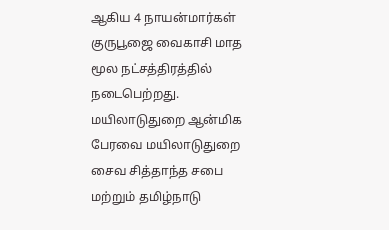ஆகிய 4 நாயன்மார்கள் குருபூஜை வைகாசி மாத மூல நட்சத்திரத்தில் நடைபெற்றது.
மயிலாடுதுறை ஆன்மிக பேரவை மயிலாடுதுறை சைவ சித்தாந்த சபை மற்றும் தமிழ்நாடு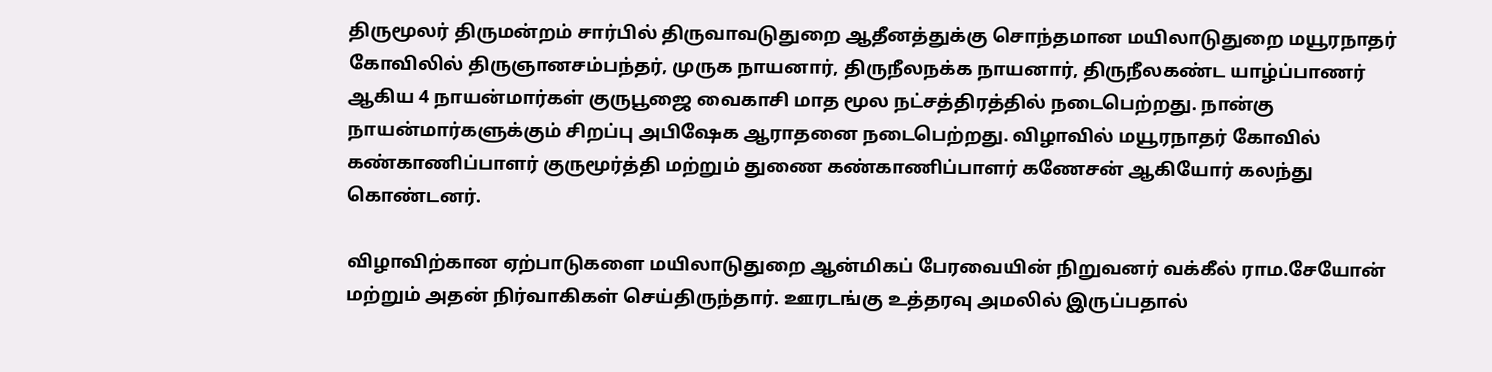திருமூலர் திருமன்றம் சார்பில் திருவாவடுதுறை ஆதீனத்துக்கு சொந்தமான மயிலாடுதுறை மயூரநாதர் கோவிலில் திருஞானசம்பந்தர், முருக நாயனார், திருநீலநக்க நாயனார், திருநீலகண்ட யாழ்ப்பாணர் ஆகிய 4 நாயன்மார்கள் குருபூஜை வைகாசி மாத மூல நட்சத்திரத்தில் நடைபெற்றது. நான்கு நாயன்மார்களுக்கும் சிறப்பு அபிஷேக ஆராதனை நடைபெற்றது. விழாவில் மயூரநாதர் கோவில் கண்காணிப்பாளர் குருமூர்த்தி மற்றும் துணை கண்காணிப்பாளர் கணேசன் ஆகியோர் கலந்து கொண்டனர்.

விழாவிற்கான ஏற்பாடுகளை மயிலாடுதுறை ஆன்மிகப் பேரவையின் நிறுவனர் வக்கீல் ராம.சேயோன் மற்றும் அதன் நிர்வாகிகள் செய்திருந்தார். ஊரடங்கு உத்தரவு அமலில் இருப்பதால்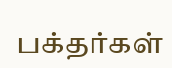பக்தர்கள்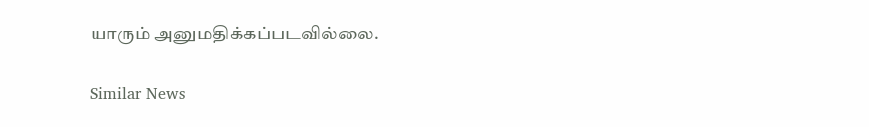யாரும் அனுமதிக்கப்படவில்லை.

Similar News